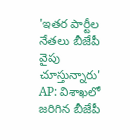'ఇతర పార్టీల నేతలు బీజేపీ వైపు చూస్తున్నారు'
AP: విశాఖలో జరిగిన బీజేపీ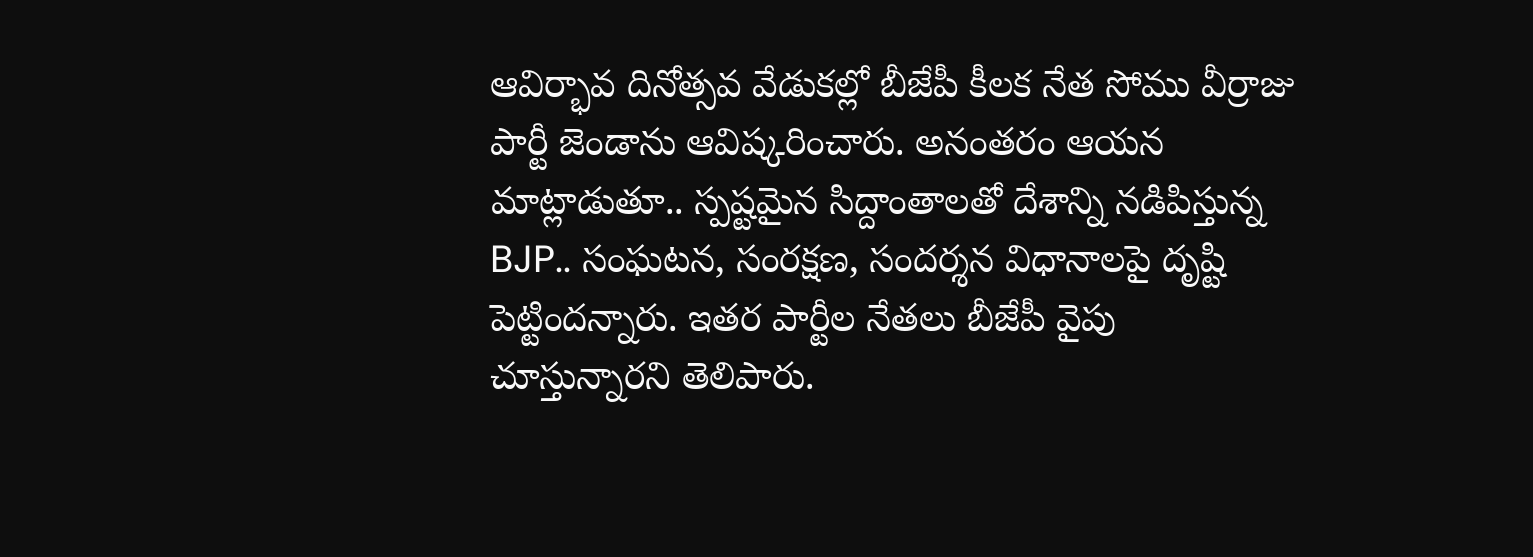ఆవిర్భావ దినోత్సవ వేడుకల్లో బీజేపీ కీలక నేత సోము వీర్రాజు పార్టీ జెండాను ఆవిష్కరించారు. అనంతరం ఆయన మాట్లాడుతూ.. స్పష్టమైన సిద్దాంతాలతో దేశాన్ని నడిపిస్తున్న BJP.. సంఘటన, సంరక్షణ, సందర్శన విధానాలపై దృష్టి పెట్టిందన్నారు. ఇతర పార్టీల నేతలు బీజేపీ వైపు చూస్తున్నారని తెలిపారు.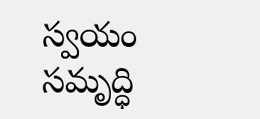స్వయం సమృద్ధి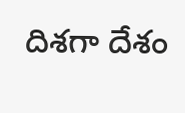దిశగా దేశం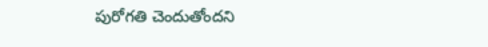పురోగతి చెందుతోందని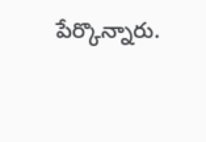పేర్కొన్నారు.